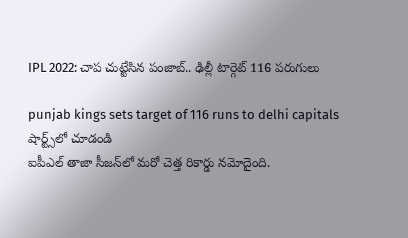IPL 2022: చాప చుట్టేసిన పంజాబ్‌.. ఢిల్లీ టార్గెట్ 116 ప‌రుగులు

punjab kings sets target of 116 runs to delhi capitals
షార్ట్స్‌లో చూడండి
ఐపీఎల్ తాజా సీజ‌న్‌లో మ‌రో చెత్త రికార్డు న‌మోదైంది.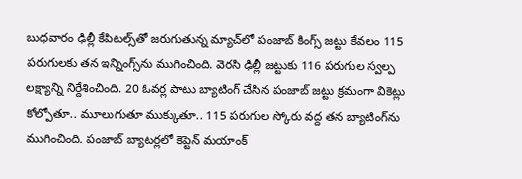బుధ‌వారం ఢిల్లీ కేపిట‌ల్స్‌తో జ‌రుగుతున్న మ్యాచ్‌లో పంజాబ్ కింగ్స్ జ‌ట్టు కేవ‌లం 115 ప‌రుగుల‌కు త‌న ఇన్నింగ్స్‌ను ముగించింది. వెర‌సి ఢిల్లీ జ‌ట్టుకు 116 ప‌రుగుల స్వ‌ల్ప ల‌క్ష్యాన్ని నిర్దేశించింది. 20 ఓవ‌ర్ల పాటు బ్యాటింగ్ చేసిన పంజాబ్ జ‌ట్టు క్ర‌మంగా వికెట్లు కోల్పోతూ.. మూలుగుతూ ముక్కుతూ.. 115 ప‌రుగుల స్కోరు వ‌ద్ద త‌న బ్యాటింగ్‌ను ముగించింది. పంజాబ్ బ్యాట‌ర్ల‌లో కెప్టెన్ మ‌యాంక్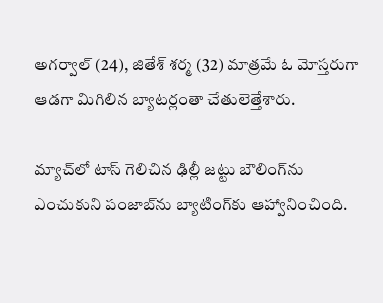అగ‌ర్వాల్ (24), జితేశ్ శ‌ర్మ (32) మాత్ర‌మే ఓ మోస్త‌రుగా ఆడ‌గా మిగిలిన బ్యాట‌ర్లంతా చేతులెత్తేశారు.

మ్యాచ్‌లో టాస్ గెలిచిన ఢిల్లీ జట్టు బౌలింగ్‌ను ఎంచుకుని పంజాబ్‌ను బ్యాటింగ్‌కు ఆహ్వానించింది.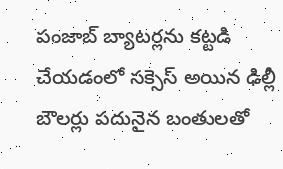పంజాబ్ బ్యాట‌ర్ల‌ను క‌ట్ట‌డి చేయ‌డంలో స‌క్సెస్ అయిన ఢిల్లీ బౌల‌ర్లు ప‌దునైన బంతుల‌తో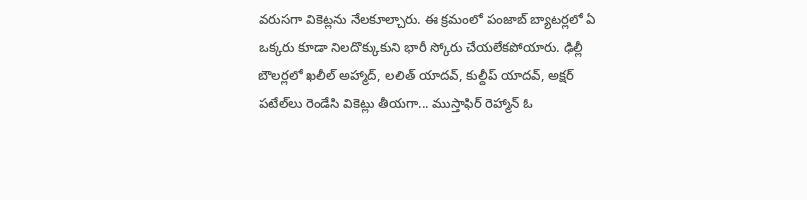వ‌రుస‌గా వికెట్లను నేల‌కూల్చారు. ఈ క్ర‌మంలో పంజాబ్ బ్యాట‌ర్ల‌లో ఏ ఒక్క‌రు కూడా నిలదొక్కుకుని భారీ స్కోరు చేయ‌లేక‌పోయారు. ఢిల్లీ బౌల‌ర్ల‌లో ఖ‌లీల్ అహ్మాద్‌, ల‌లిత్ యాద‌వ్‌, కుల్దీప్ యాద‌వ్‌, అక్ష‌ర్ ప‌టేల్‌లు రెండేసి వికెట్లు తీయ‌గా... ముస్తాఫిర్ రెహ్మాన్ ఓ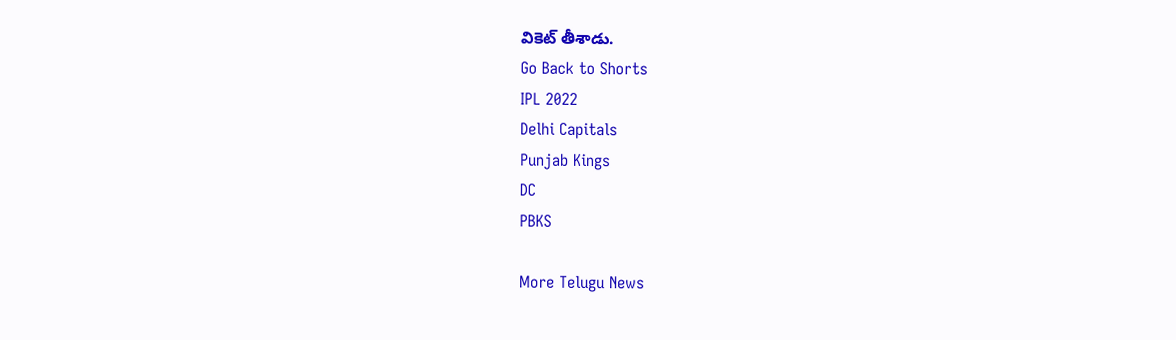వికెట్ తీశాడు.
Go Back to Shorts
IPL 2022
Delhi Capitals
Punjab Kings
DC
PBKS

More Telugu News